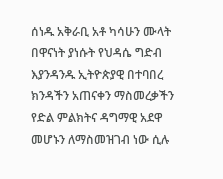ሰነዱ አቅራቢ አቶ ካሳሁን ሙላት በዋናነት ያነሱት የህዳሴ ግድብ እያንዳንዱ ኢትዮጵያዊ በተባበረ ክንዳችን አጠናቀን ማስመረቃችን የድል ምልክትና ዳግማዊ አደዋ መሆኑን ለማስመዝገብ ነው ሲሉ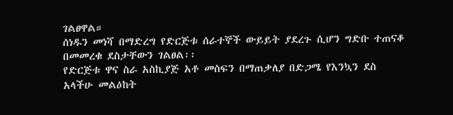ገልፀዋል።
ሰነዱን መነሻ በማድረግ የድርጅቱ ሰራተኞች ውይይት ያደረጉ ሲሆን ግድቡ ተጠናቆ በመመረቁ ደስታቸውን ገልፀል፡፡
የድርጅቱ ዋና ስራ አስኪያጅ አቶ መስፍን በማጠቃለያ በድጋሜ የእንኳን ደስ አላችሁ መልዕከት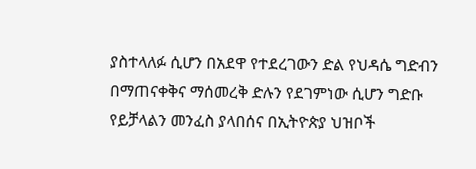ያስተላለፉ ሲሆን በአደዋ የተደረገውን ድል የህዳሴ ግድብን በማጠናቀቅና ማሰመረቅ ድሉን የደገምነው ሲሆን ግድቡ የይቻላልን መንፈስ ያላበሰና በኢትዮጵያ ህዝቦች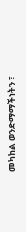መካከል ወንድማማችነትን ፣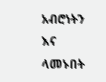አብሮነትን እና ላመኑበት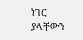ነገር ያላቸውን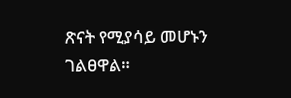ጽናት የሚያሳይ መሆኑን ገልፀዋል።